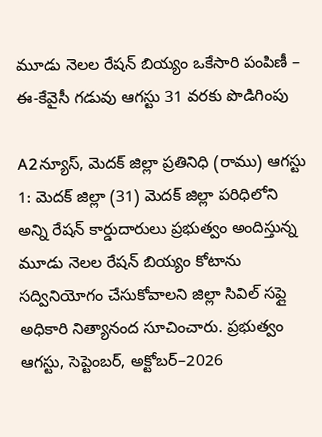మూడు నెలల రేషన్ బియ్యం ఒకేసారి పంపిణీ – ఈ-కేవైసీ గడువు ఆగస్టు 31 వరకు పొడిగింపు

A2న్యూస్, మెదక్ జిల్లా ప్రతినిధి (రాము) ఆగస్టు 1: మెదక్ జిల్లా (31) మెదక్ జిల్లా పరిధిలోని అన్ని రేషన్ కార్డుదారులు ప్రభుత్వం అందిస్తున్న మూడు నెలల రేషన్ బియ్యం కోటాను సద్వినియోగం చేసుకోవాలని జిల్లా సివిల్ సప్లై అధికారి నిత్యానంద సూచించారు. ప్రభుత్వం ఆగస్టు, సెప్టెంబర్, అక్టోబర్–2026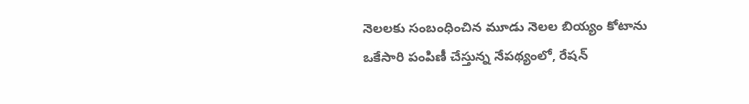నెలలకు సంబంధించిన మూడు నెలల బియ్యం కోటాను ఒకేసారి పంపిణీ చేస్తున్న నేపథ్యంలో, రేషన్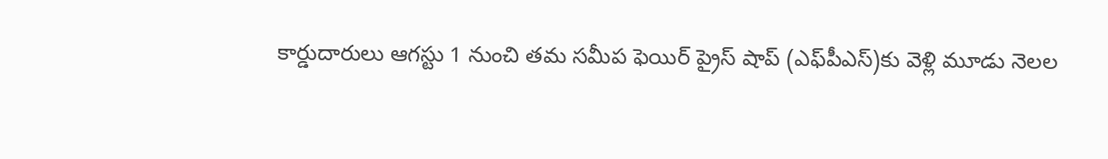కార్డుదారులు ఆగస్టు 1 నుంచి తమ సమీప ఫెయిర్ ప్రైస్ షాప్ (ఎఫ్‌పీఎస్)కు వెళ్లి మూడు నెలల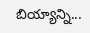బియ్యాన్ని...